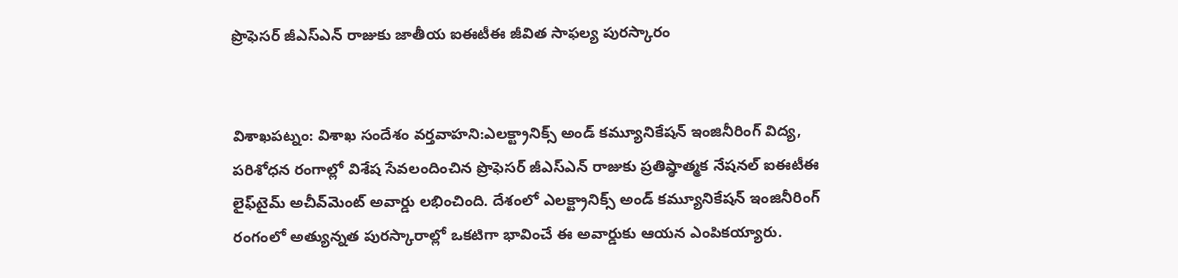ప్రొఫెసర్ జీఎస్ఎన్ రాజుకు జాతీయ ఐఈటీఈ జీవిత సాఫల్య పురస్కారం


విశాఖపట్నం: విశాఖ సందేశం వర్తవాహని:ఎలక్ట్రానిక్స్ అండ్ కమ్యూనికేషన్ ఇంజినీరింగ్‌ విద్య, పరిశోధన రంగాల్లో విశేష సేవలందించిన ప్రొఫెసర్ జీఎస్ఎన్ రాజుకు ప్రతిష్ఠాత్మక నేషనల్ ఐఈటీఈ లైఫ్‌టైమ్ అచీవ్‌మెంట్ అవార్డు లభించింది. దేశంలో ఎలక్ట్రానిక్స్ అండ్ కమ్యూనికేషన్ ఇంజినీరింగ్‌ రంగంలో అత్యున్నత పురస్కారాల్లో ఒకటిగా భావించే ఈ అవార్డుకు ఆయన ఎంపికయ్యారు.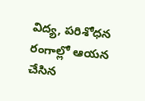విద్య, పరిశోధన రంగాల్లో ఆయన చేసిన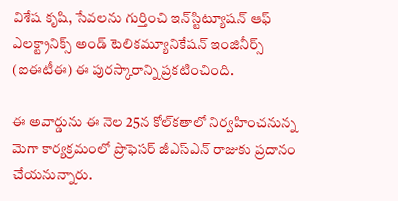విశేష కృషి, సేవలను గుర్తించి ఇన్‌స్టిట్యూషన్ ఆఫ్ ఎలక్ట్రానిక్స్ అండ్ టెలికమ్యూనికేషన్ ఇంజినీర్స్ (ఐఈటీఈ) ఈ పురస్కారాన్ని ప్రకటించింది.

ఈ అవార్డును ఈ నెల 25న కోల్‌కతాలో నిర్వహించనున్న మెగా కార్యక్రమంలో ప్రొఫెసర్ జీఎస్ఎన్ రాజుకు ప్రదానం చేయనున్నారు.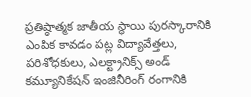ప్రతిష్ఠాత్మక జాతీయ స్థాయి పురస్కారానికి ఎంపిక కావడం పట్ల విద్యావేత్తలు, పరిశోధకులు, ఎలక్ట్రానిక్స్ అండ్ కమ్యూనికేషన్ ఇంజినీరింగ్‌ రంగానికి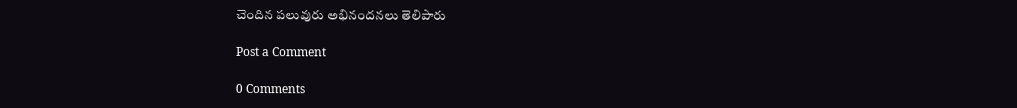చెందిన పలువురు అభినందనలు తెలిపారు

Post a Comment

0 Comments